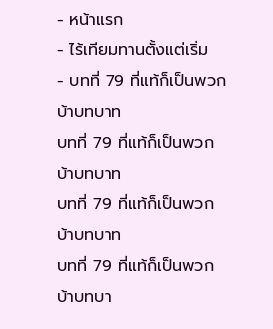- หน้าแรก
- ไร้เทียมทานตั้งแต่เริ่ม
- บทที่ 79 ที่แท้ก็เป็นพวกบ้าบทบาท
บทที่ 79 ที่แท้ก็เป็นพวกบ้าบทบาท
บทที่ 79 ที่แท้ก็เป็นพวกบ้าบทบาท
บทที่ 79 ที่แท้ก็เป็นพวกบ้าบทบา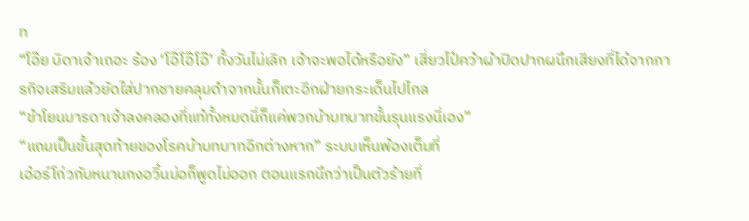ท
“โอ๊ย บิดาเจ้าเถอะ ร้อง ‘โอ๊โอ๊โอ๊’ ทั้งวันไม่เลิก เจ้าจะพอได้หรือยัง” เสี่ยวไป๋คว้าผ้าปิดปากผนึกเสียงที่ได้จากภารกิจเสริมแล้วยัดใส่ปากชายคลุมดำจากนั้นก็เตะอีกฝ่ายกระเด็นไปไกล
“ข้าโยนมารดาเจ้าลงคลองที่แท้ทั้งหมดนี่ก็แค่พวกบ้าบทบาทขั้นรุนแรงนี่เอง”
“แถมเป็นขั้นสุดท้ายของโรคบ้าบทบาทอีกต่างหาก” ระบบเห็นพ้องเต็มที่
เอ๋อร์โก่วกับหนานกงอวิ๋นม่อก็พูดไม่ออก ตอนแรกนึกว่าเป็นตัวร้ายที่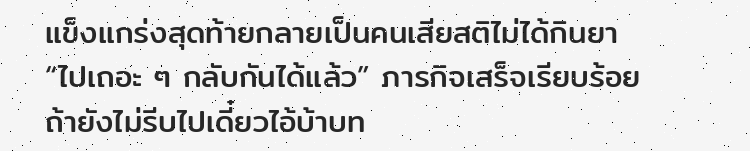แข็งแกร่งสุดท้ายกลายเป็นคนเสียสติไม่ได้กินยา
“ไปเถอะ ๆ กลับกันได้แล้ว” ภารกิจเสร็จเรียบร้อย ถ้ายังไม่รีบไปเดี๋ยวไอ้บ้าบท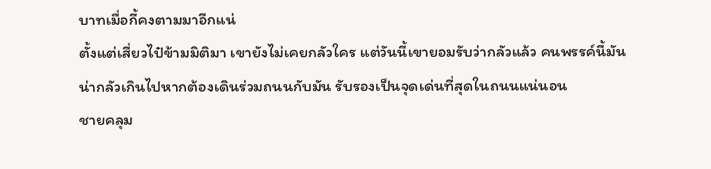บาทเมื่อกี้คงตามมาอีกแน่
ตั้งแต่เสี่ยวไป๋ข้ามมิติมา เขายังไม่เคยกลัวใคร แต่วันนี้เขายอมรับว่ากลัวแล้ว คนพรรค์นี้มันน่ากลัวเกินไปหากต้องเดินร่วมถนนกับมัน รับรองเป็นจุดเด่นที่สุดในถนนแน่นอน
ชายคลุม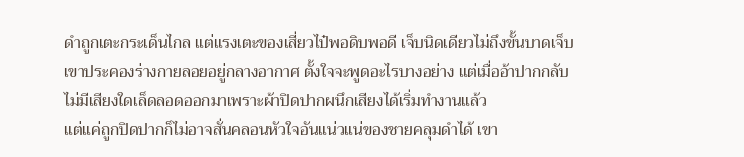ดำถูกเตะกระเด็นไกล แต่แรงเตะของเสี่ยวไป๋พอดิบพอดี เจ็บนิดเดียวไม่ถึงขั้นบาดเจ็บ
เขาประคองร่างกายลอยอยู่กลางอากาศ ตั้งใจจะพูดอะไรบางอย่าง แต่เมื่ออ้าปากกลับไม่มีเสียงใดเล็ดลอดออกมาเพราะผ้าปิดปากผนึกเสียงได้เริ่มทำงานแล้ว
แต่แค่ถูกปิดปากก็ไม่อาจสั่นคลอนหัวใจอันแน่วแน่ของชายคลุมดำได้ เขา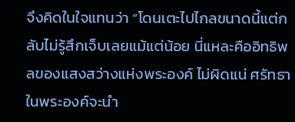จึงคิดในใจแทนว่า “โดนเตะไปไกลขนาดนี้แต่กลับไม่รู้สึกเจ็บเลยแม้แต่น้อย นี่แหละคืออิทธิพลของแสงสว่างแห่งพระองค์ ไม่ผิดแน่ ศรัทธาในพระองค์จะนำ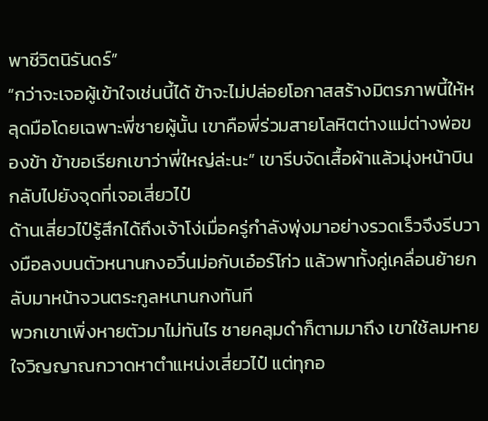พาชีวิตนิรันดร์”
“กว่าจะเจอผู้เข้าใจเช่นนี้ได้ ข้าจะไม่ปล่อยโอกาสสร้างมิตรภาพนี้ให้หลุดมือโดยเฉพาะพี่ชายผู้นั้น เขาคือพี่ร่วมสายโลหิตต่างแม่ต่างพ่อของข้า ข้าขอเรียกเขาว่าพี่ใหญ่ล่ะนะ” เขารีบจัดเสื้อผ้าแล้วมุ่งหน้าบินกลับไปยังจุดที่เจอเสี่ยวไป๋
ด้านเสี่ยวไป๋รู้สึกได้ถึงเจ้าโง่เมื่อครู่กำลังพุ่งมาอย่างรวดเร็วจึงรีบวางมือลงบนตัวหนานกงอวิ๋นม่อกับเอ๋อร์โก่ว แล้วพาทั้งคู่เคลื่อนย้ายกลับมาหน้าจวนตระกูลหนานกงทันที
พวกเขาเพิ่งหายตัวมาไม่ทันไร ชายคลุมดำก็ตามมาถึง เขาใช้ลมหายใจวิญญาณกวาดหาตำแหน่งเสี่ยวไป๋ แต่ทุกอ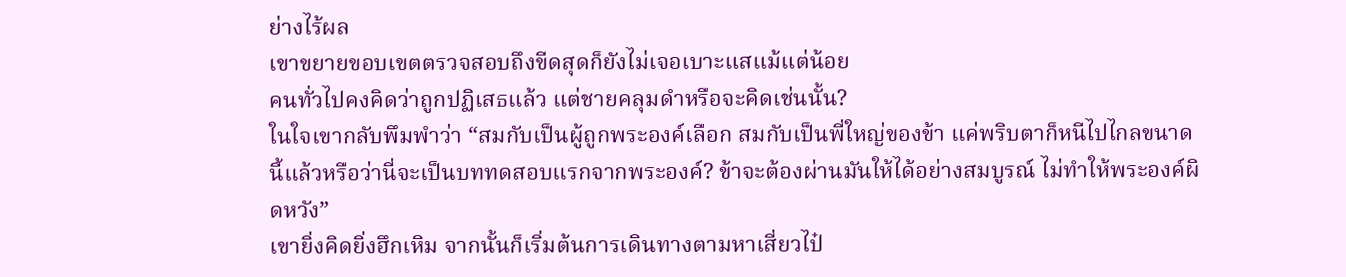ย่างไร้ผล
เขาขยายขอบเขตตรวจสอบถึงขีดสุดก็ยังไม่เจอเบาะแสแม้แต่น้อย
คนทั่วไปคงคิดว่าถูกปฏิเสธแล้ว แต่ชายคลุมดำหรือจะคิดเช่นนั้น?
ในใจเขากลับพึมพำว่า “สมกับเป็นผู้ถูกพระองค์เลือก สมกับเป็นพี่ใหญ่ของข้า แค่พริบตาก็หนีไปไกลขนาดนี้แล้วหรือว่านี่จะเป็นบททดสอบแรกจากพระองค์? ข้าจะต้องผ่านมันให้ได้อย่างสมบูรณ์ ไม่ทำให้พระองค์ผิดหวัง”
เขายิ่งคิดยิ่งฮึกเหิม จากนั้นก็เริ่มต้นการเดินทางตามหาเสี่ยวไป๋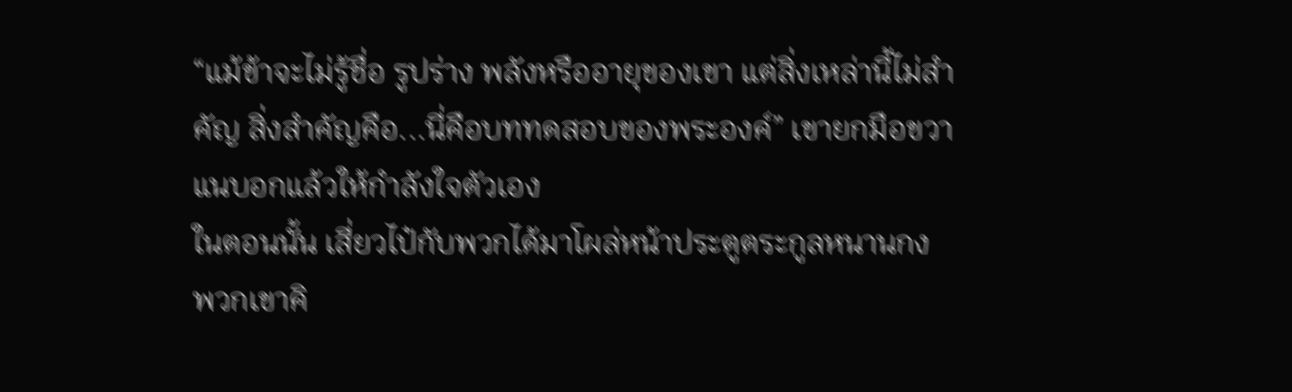“แม้ข้าจะไม่รู้ชื่อ รูปร่าง พลังหรืออายุของเขา แต่สิ่งเหล่านี้ไม่สำคัญ สิ่งสำคัญคือ...นี่คือบททดสอบของพระองค์” เขายกมือขวาแนบอกแล้วให้กำลังใจตัวเอง
ในตอนนั้น เสี่ยวไป๋กับพวกได้มาโผล่หน้าประตูตระกูลหนานกง
พวกเขาคิ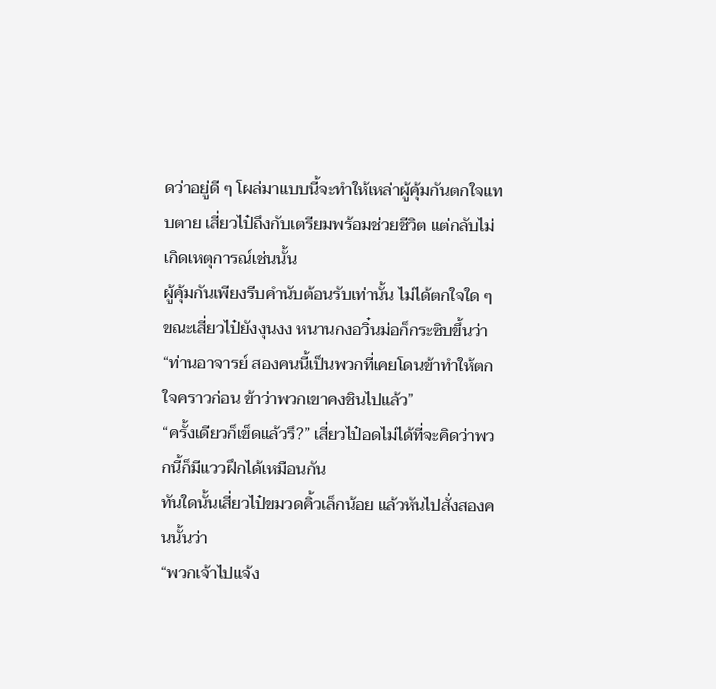ดว่าอยู่ดี ๆ โผล่มาแบบนี้จะทำให้เหล่าผู้คุ้มกันตกใจแทบตาย เสี่ยวไป๋ถึงกับเตรียมพร้อมช่วยชีวิต แต่กลับไม่เกิดเหตุการณ์เช่นนั้น
ผู้คุ้มกันเพียงรีบคำนับต้อนรับเท่านั้น ไม่ได้ตกใจใด ๆ
ขณะเสี่ยวไป๋ยังงุนงง หนานกงอวิ๋นม่อก็กระซิบขึ้นว่า
“ท่านอาจารย์ สองคนนี้เป็นพวกที่เคยโดนข้าทำให้ตกใจคราวก่อน ข้าว่าพวกเขาคงชินไปแล้ว”
“ครั้งเดียวก็เข็ดแล้วรึ?” เสี่ยวไป๋อดไม่ได้ที่จะคิดว่าพวกนี้ก็มีแววฝึกได้เหมือนกัน
ทันใดนั้นเสี่ยวไป๋ขมวดคิ้วเล็กน้อย แล้วหันไปสั่งสองคนนั้นว่า
“พวกเจ้าไปแจ้ง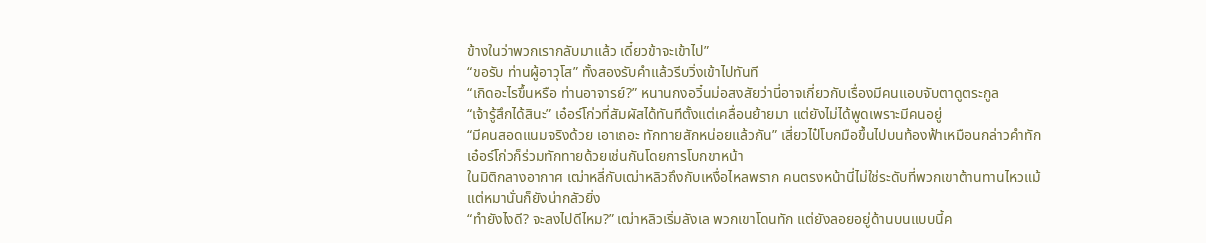ข้างในว่าพวกเรากลับมาแล้ว เดี๋ยวข้าจะเข้าไป”
“ขอรับ ท่านผู้อาวุโส” ทั้งสองรับคำแล้วรีบวิ่งเข้าไปทันที
“เกิดอะไรขึ้นหรือ ท่านอาจารย์?” หนานกงอวิ๋นม่อสงสัยว่านี่อาจเกี่ยวกับเรื่องมีคนแอบจับตาดูตระกูล
“เจ้ารู้สึกได้สินะ” เอ๋อร์โก่วที่สัมผัสได้ทันทีตั้งแต่เคลื่อนย้ายมา แต่ยังไม่ได้พูดเพราะมีคนอยู่
“มีคนสอดแนมจริงด้วย เอาเถอะ ทักทายสักหน่อยแล้วกัน” เสี่ยวไป๋โบกมือขึ้นไปบนท้องฟ้าเหมือนกล่าวคำทัก
เอ๋อร์โก่วก็ร่วมทักทายด้วยเช่นกันโดยการโบกขาหน้า
ในมิติกลางอากาศ เฒ่าหลี่กับเฒ่าหลิวถึงกับเหงื่อไหลพราก คนตรงหน้านี่ไม่ใช่ระดับที่พวกเขาต้านทานไหวแม้แต่หมานั่นก็ยังน่ากลัวยิ่ง
“ทำยังไงดี? จะลงไปดีไหม?” เฒ่าหลิวเริ่มลังเล พวกเขาโดนทัก แต่ยังลอยอยู่ด้านบนแบบนี้ค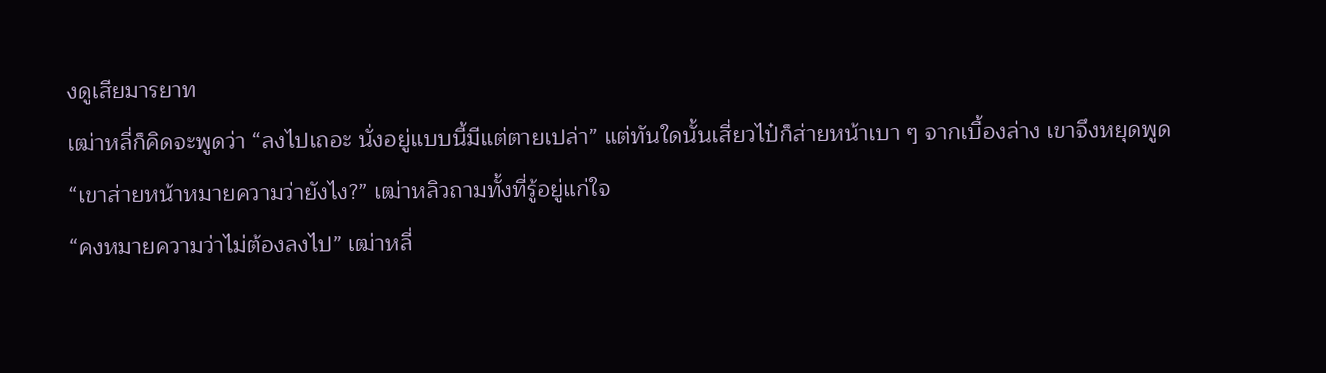งดูเสียมารยาท
เฒ่าหลี่ก็คิดจะพูดว่า “ลงไปเถอะ นั่งอยู่แบบนี้มีแต่ตายเปล่า” แต่ทันใดนั้นเสี่ยวไป๋ก็ส่ายหน้าเบา ๆ จากเบื้องล่าง เขาจึงหยุดพูด
“เขาส่ายหน้าหมายความว่ายังไง?” เฒ่าหลิวถามทั้งที่รู้อยู่แก่ใจ
“คงหมายความว่าไม่ต้องลงไป” เฒ่าหลี่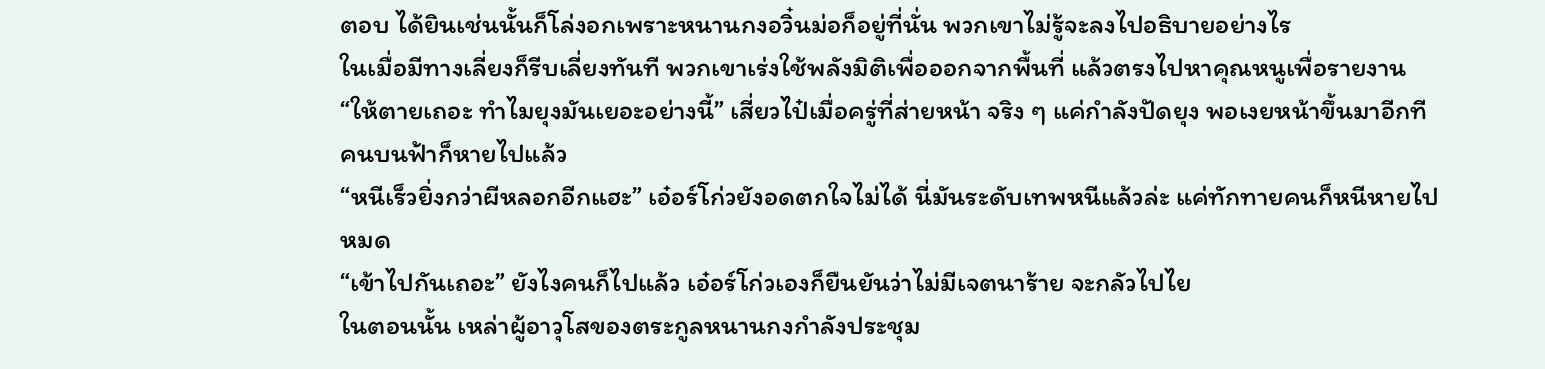ตอบ ได้ยินเช่นนั้นก็โล่งอกเพราะหนานกงอวิ๋นม่อก็อยู่ที่นั่น พวกเขาไม่รู้จะลงไปอธิบายอย่างไร
ในเมื่อมีทางเลี่ยงก็รีบเลี่ยงทันที พวกเขาเร่งใช้พลังมิติเพื่อออกจากพื้นที่ แล้วตรงไปหาคุณหนูเพื่อรายงาน
“ให้ตายเถอะ ทำไมยุงมันเยอะอย่างนี้” เสี่ยวไป๋เมื่อครู่ที่ส่ายหน้า จริง ๆ แค่กำลังปัดยุง พอเงยหน้าขึ้นมาอีกที คนบนฟ้าก็หายไปแล้ว
“หนีเร็วยิ่งกว่าผีหลอกอีกแฮะ” เอ๋อร์โก่วยังอดตกใจไม่ได้ นี่มันระดับเทพหนีแล้วล่ะ แค่ทักทายคนก็หนีหายไปหมด
“เข้าไปกันเถอะ” ยังไงคนก็ไปแล้ว เอ๋อร์โก่วเองก็ยืนยันว่าไม่มีเจตนาร้าย จะกลัวไปไย
ในตอนนั้น เหล่าผู้อาวุโสของตระกูลหนานกงกำลังประชุม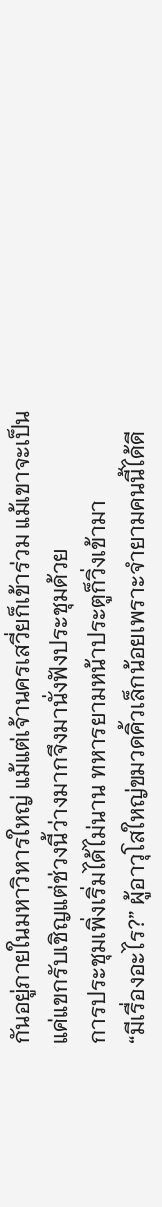กันอยู่ภายในมหาวิหารใหญ่ แม้แต่เจ้านครเสวี่ยก็เข้าร่วม แม้เขาจะเป็นแค่แขกรับเชิญแต่ช่วงนี้ว่างมากจึงมานั่งฟังประชุมด้วย
การประชุมเพิ่งเริ่มได้ไม่นาน ทหารยามหน้าประตูก็วิ่งเข้ามา
“มีเรื่องอะไร?” ผู้อาวุโสใหญ่ขมวดคิ้วเล็กน้อยเพราะจำยามคนนี้ได้ดี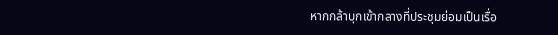หากกล้าบุกเข้ากลางที่ประชุมย่อมเป็นเรื่อ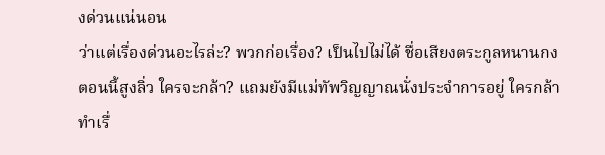งด่วนแน่นอน
ว่าแต่เรื่องด่วนอะไรล่ะ? พวกก่อเรื่อง? เป็นไปไม่ได้ ชื่อเสียงตระกูลหนานกงตอนนี้สูงลิ่ว ใครจะกล้า? แถมยังมีแม่ทัพวิญญาณนั่งประจำการอยู่ ใครกล้าทำเรื่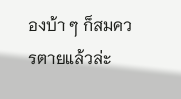องบ้า ๆ ก็สมควรตายแล้วล่ะ